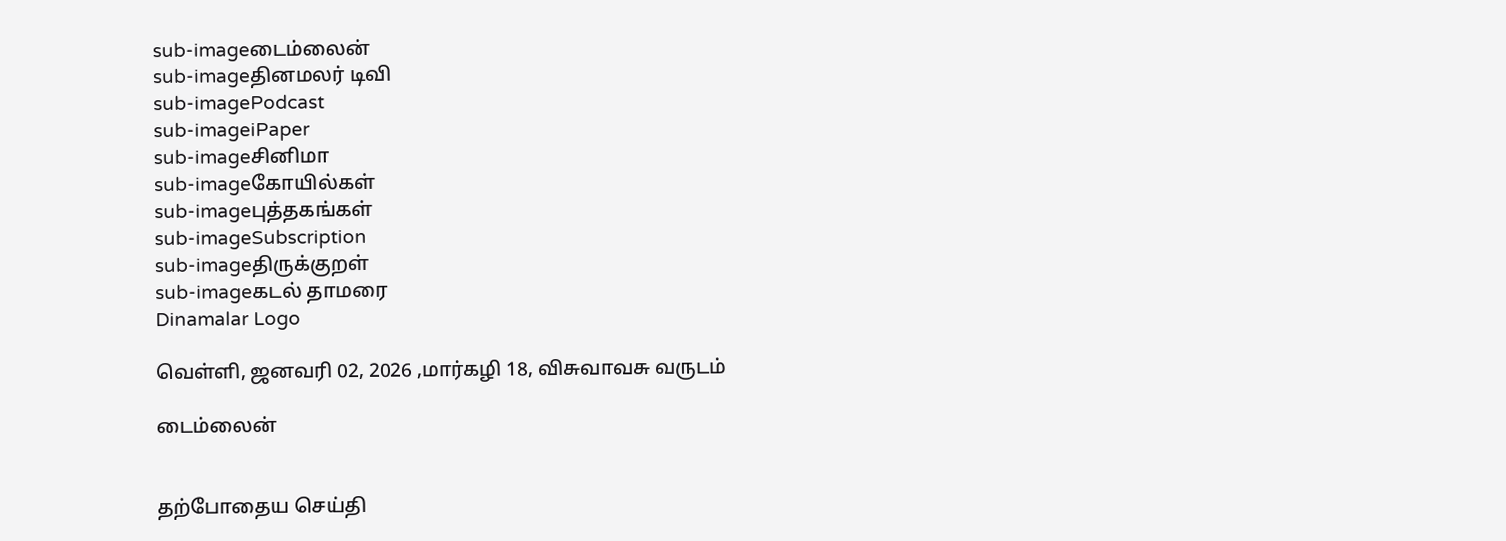sub-imageடைம்லைன்
sub-imageதினமலர் டிவி
sub-imagePodcast
sub-imageiPaper
sub-imageசினிமா
sub-imageகோயில்கள்
sub-imageபுத்தகங்கள்
sub-imageSubscription
sub-imageதிருக்குறள்
sub-imageகடல் தாமரை
Dinamalar Logo

வெள்ளி, ஜனவரி 02, 2026 ,மார்கழி 18, விசுவாவசு வருடம்

டைம்லைன்


தற்போதைய செய்தி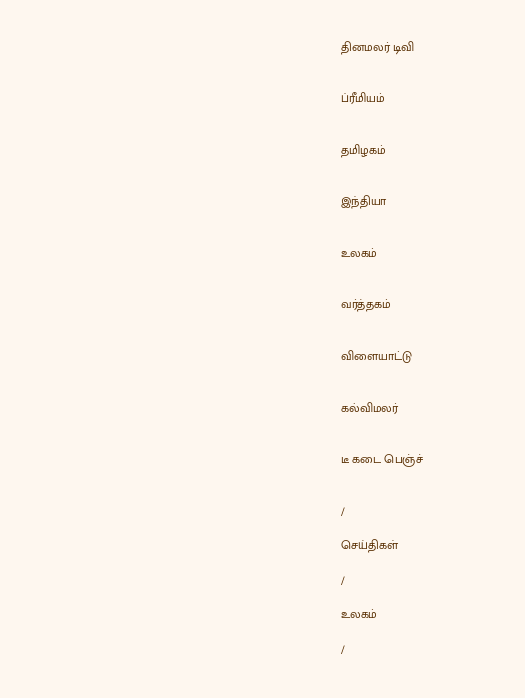தினமலர் டிவி


ப்ரீமியம்


தமிழகம்


இந்தியா


உலகம்


வர்த்தகம்


விளையாட்டு


கல்விமலர்


டீ கடை பெஞ்ச்


/

செய்திகள்

/

உலகம்

/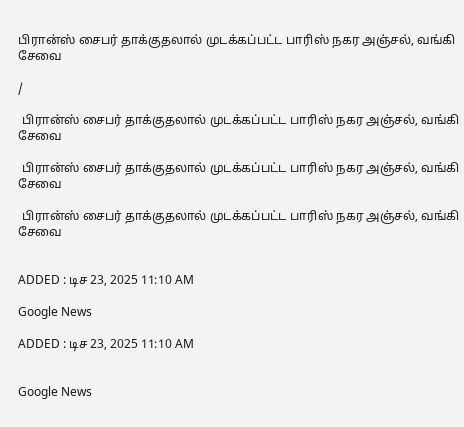பிரான்ஸ் சைபர் தாக்குதலால் முடக்கப்பட்ட பாரிஸ் நகர அஞ்சல், வங்கி சேவை

/

 பிரான்ஸ் சைபர் தாக்குதலால் முடக்கப்பட்ட பாரிஸ் நகர அஞ்சல், வங்கி சேவை

 பிரான்ஸ் சைபர் தாக்குதலால் முடக்கப்பட்ட பாரிஸ் நகர அஞ்சல், வங்கி சேவை

 பிரான்ஸ் சைபர் தாக்குதலால் முடக்கப்பட்ட பாரிஸ் நகர அஞ்சல், வங்கி சேவை


ADDED : டிச 23, 2025 11:10 AM

Google News

ADDED : டிச 23, 2025 11:10 AM


Google News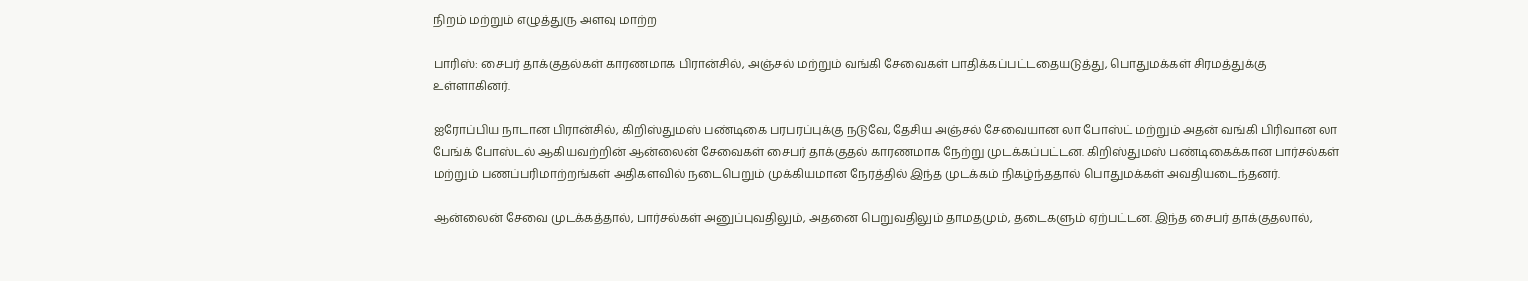நிறம் மற்றும் எழுத்துரு அளவு மாற்ற

பாரிஸ்: சைபர் தாக்குதல்கள் காரணமாக பிரான்சில், அஞ்சல் மற்றும் வங்கி சேவைகள் பாதிக்கப்பட்டதையடுத்து, பொதுமக்கள் சிரமத்துக்கு உள்ளாகினர்.

ஐரோப்பிய நாடான பிரான்சில், கிறிஸ்துமஸ் பண்டிகை பரபரப்புக்கு நடுவே, தேசிய அஞ்சல் சேவையான லா போஸ்ட் மற்றும் அதன் வங்கி பிரிவான லா பேங்க் போஸ்டல் ஆகியவற்றின் ஆன்லைன் சேவைகள் சைபர் தாக்குதல் காரணமாக நேற்று முடக்கப்பட்டன. கிறிஸ்துமஸ் பண்டிகைக்கான பார்சல்கள் மற்றும் பணப்பரிமாற்றங்கள் அதிகளவில் நடைபெறும் முக்கியமான நேரத்தில் இந்த முடக்கம் நிகழ்ந்ததால் பொதுமக்கள் அவதியடைந்தனர்.

ஆன்லைன் சேவை முடக்கத்தால், பார்சல்கள் அனுப்புவதிலும், அதனை பெறுவதிலும் தாமதமும், தடைகளும் ஏற்பட்டன. இந்த சைபர் தாக்குதலால்,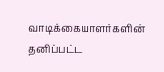வாடிக்கையாளர்களின் தனிப்பட்ட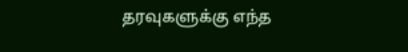தரவுகளுக்கு எந்த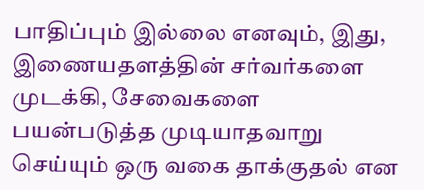பாதிப்பும் இல்லை எனவும், இது, இணையதளத்தின் சர்வர்களை முடக்கி, சேவைகளை பயன்படுத்த முடியாதவாறு செய்யும் ஒரு வகை தாக்குதல் என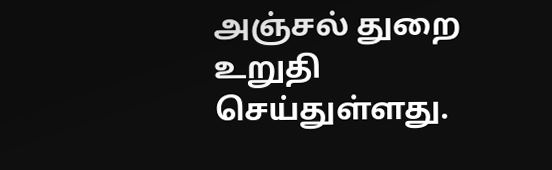அஞ்சல் துறை உறுதி செய்துள்ளது.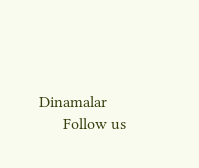Dinamalar
      Follow us